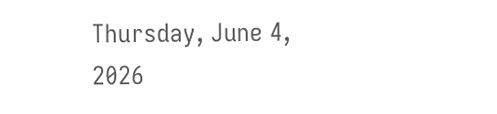Thursday, June 4, 2026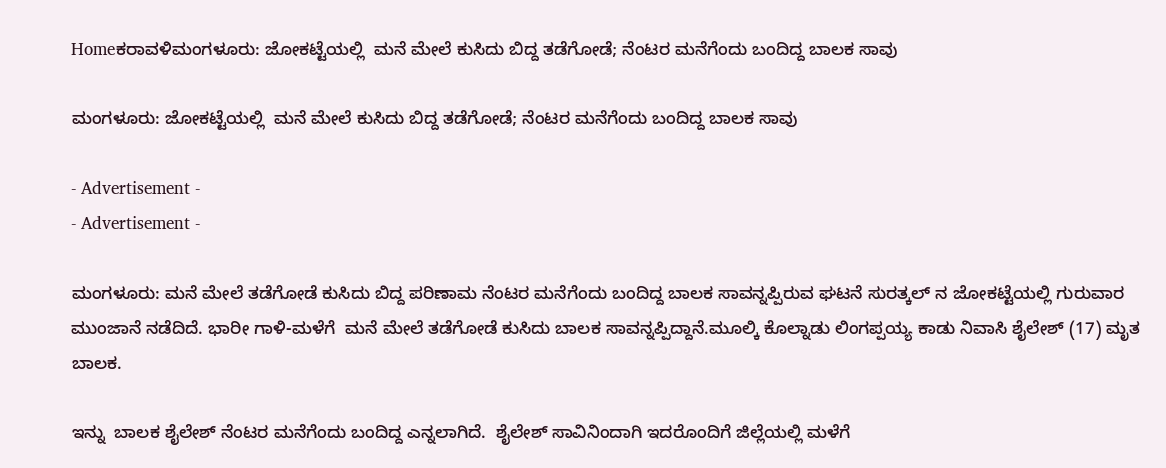Homeಕರಾವಳಿಮಂಗಳೂರು: ಜೋಕಟ್ಟೆಯಲ್ಲಿ  ಮನೆ ಮೇಲೆ ಕುಸಿದು ಬಿದ್ದ ತಡೆಗೋಡೆ; ನೆಂಟರ ಮನೆಗೆಂದು ಬಂದಿದ್ದ ಬಾಲಕ ಸಾವು

ಮಂಗಳೂರು: ಜೋಕಟ್ಟೆಯಲ್ಲಿ  ಮನೆ ಮೇಲೆ ಕುಸಿದು ಬಿದ್ದ ತಡೆಗೋಡೆ; ನೆಂಟರ ಮನೆಗೆಂದು ಬಂದಿದ್ದ ಬಾಲಕ ಸಾವು

- Advertisement -
- Advertisement -

ಮಂಗಳೂರು: ಮನೆ ಮೇಲೆ ತಡೆಗೋಡೆ ಕುಸಿದು ಬಿದ್ದ ಪರಿಣಾಮ ನೆಂಟರ ಮನೆಗೆಂದು ಬಂದಿದ್ದ ಬಾಲಕ ಸಾವನ್ನಪ್ಪಿರುವ ಘಟನೆ ಸುರತ್ಕಲ್ ನ ಜೋಕಟ್ಟೆಯಲ್ಲಿ ಗುರುವಾರ ಮುಂಜಾನೆ ನಡೆದಿದೆ. ಭಾರೀ ಗಾಳಿ-ಮಳೆಗೆ  ಮನೆ ಮೇಲೆ ತಡೆಗೋಡೆ ಕುಸಿದು ಬಾಲಕ ಸಾವನ್ನಪ್ಪಿದ್ದಾನೆ.ಮೂಲ್ಕಿ ಕೊಲ್ನಾಡು ಲಿಂಗಪ್ಪಯ್ಯ ಕಾಡು ನಿವಾಸಿ ಶೈಲೇಶ್ (17) ಮೃತ ಬಾಲಕ.

ಇನ್ನು  ಬಾಲಕ ಶೈಲೇಶ್ ನೆಂಟರ ಮನೆಗೆಂದು ಬಂದಿದ್ದ ಎನ್ನಲಾಗಿದೆ.  ಶೈಲೇಶ್ ಸಾವಿನಿಂದಾಗಿ ಇದರೊಂದಿಗೆ ಜಿಲ್ಲೆಯಲ್ಲಿ ಮಳೆಗೆ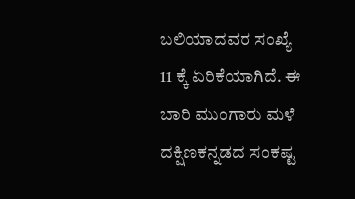ಬಲಿಯಾದವರ ಸಂಖ್ಯೆ 11 ಕ್ಕೆ ಏರಿಕೆಯಾಗಿದೆ. ಈ ಬಾರಿ ಮುಂಗಾರು ಮಳೆ ದಕ್ಷಿಣಕನ್ನಡದ ಸಂಕಷ್ಟ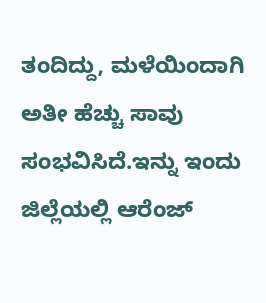ತಂದಿದ್ದು, ಮಳೆಯಿಂದಾಗಿ ಅತೀ ಹೆಚ್ಚು ಸಾವು ಸಂಭವಿಸಿದೆ.ಇನ್ನು ಇಂದು ಜಿಲ್ಲೆಯಲ್ಲಿ ಆರೆಂಜ್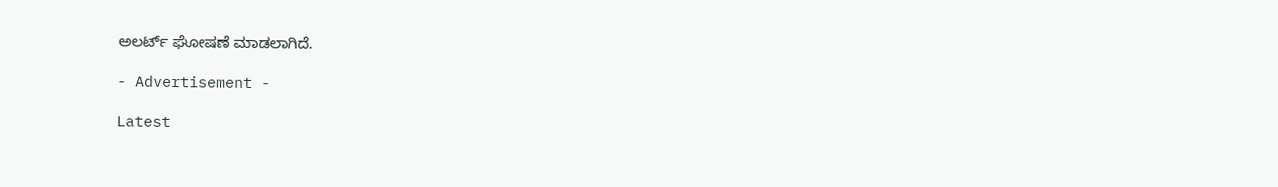ಅಲರ್ಟ್ ಘೋಷಣೆ ಮಾಡಲಾಗಿದೆ.

- Advertisement -

Latest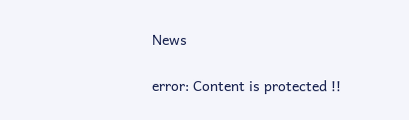News

error: Content is protected !!